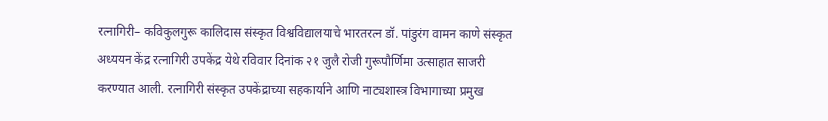रत्नागिरी– कविकुलगुरू कालिदास संस्कृत विश्वविद्यालयाचे भारतरत्न डॉ. पांडुरंग वामन काणे संस्कृत अध्ययन केंद्र रत्नागिरी उपकेंद्र येथे रविवार दिनांक २१ जुलै रोजी गुरूपौर्णिमा उत्साहात साजरी करण्यात आली. रत्नागिरी संस्कृत उपकेंद्राच्या सहकार्याने आणि नाट्यशास्त्र विभागाच्या प्रमुख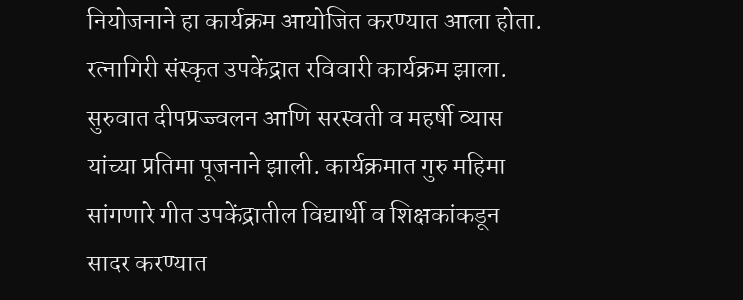नियोजनाने हा कार्यक्रम आयोजित करण्यात आला होता.
रत्नागिरी संस्कृत उपकेंद्रात रविवारी कार्यक्रम झाला. सुरुवात दीपप्रज्ज्वलन आणि सरस्वती व महर्षी व्यास यांच्या प्रतिमा पूजनाने झाली. कार्यक्रमात गुरु महिमा सांगणारे गीत उपकेंद्रातील विद्यार्थी व शिक्षकांकडून सादर करण्यात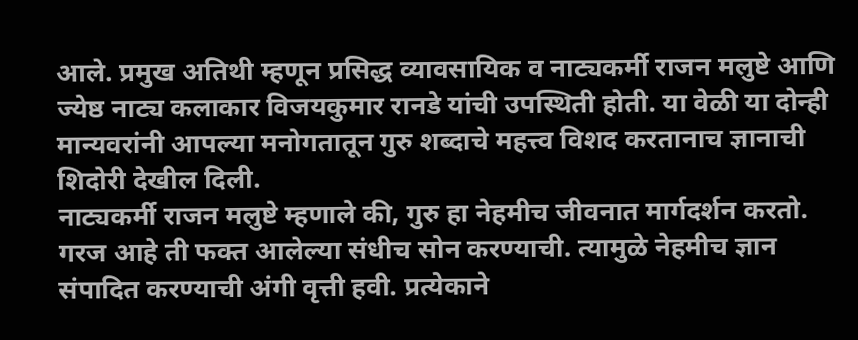आले. प्रमुख अतिथी म्हणून प्रसिद्ध व्यावसायिक व नाट्यकर्मी राजन मलुष्टे आणि ज्येष्ठ नाट्य कलाकार विजयकुमार रानडे यांची उपस्थिती होती. या वेळी या दोन्ही मान्यवरांनी आपल्या मनोगतातून गुरु शब्दाचे महत्त्व विशद करतानाच ज्ञानाची शिदोरी देखील दिली.
नाट्यकर्मी राजन मलुष्टे म्हणाले की, गुरु हा नेहमीच जीवनात मार्गदर्शन करतो. गरज आहे ती फक्त आलेल्या संधीच सोन करण्याची. त्यामुळे नेहमीच ज्ञान संपादित करण्याची अंगी वृत्ती हवी. प्रत्येकाने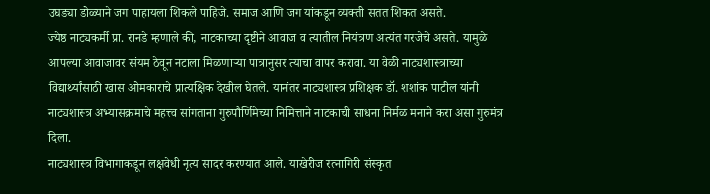उघड्या डोळ्याने जग पाहायला शिकले पाहिजे. समाज आणि जग यांकडून व्यक्ती सतत शिकत असते.
ज्येष्ठ नाट्यकर्मी प्रा. रानडे म्हणाले की, नाटकाच्या दृष्टीने आवाज व त्यातील नियंत्रण अत्यंत गरजेचे असते. यामुळे आपल्या आवाजावर संयम ठेवून नटाला मिळणाऱ्या पात्रानुसर त्याचा वापर करावा. या वेळी नाट्यशास्त्राच्या विद्यार्थ्यांसाठी खास ओमकाराचे प्रात्यक्षिक देखील घेतले. यानंतर नाट्यशास्त्र प्रशिक्षक डॉ. शशांक पाटील यांनी नाट्यशास्त्र अभ्यासक्रमाचे महत्त्व सांगताना गुरुपौर्णिमेच्या निमित्ताने नाटकाची साधना निर्मळ मनाने करा असा गुरुमंत्र दिला.
नाट्यशास्त्र विभागाकडून लक्षवेधी नृत्य सादर करण्यात आले. याखेरीज रत्नागिरी संस्कृत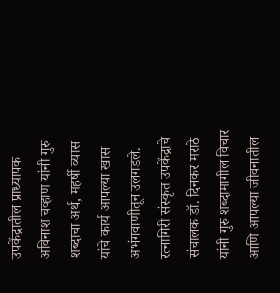उपकेंद्रातील प्राध्यापक अविनाश चव्हाण यांनी गुरु शब्दाचा अर्थ, महर्षी व्यास यांचे कार्य आपल्या खास अभंगवाणीतून उलगडले. रत्नागिरी संस्कृत उपकेंद्राचे संचालक डॉ. दिनकर मराठे यांनी गुरु शब्दामागील विचार आणि आपल्या जीवनातील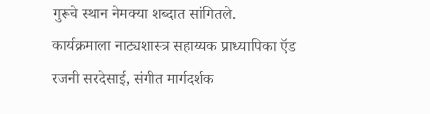गुरूचे स्थान नेमक्या शब्दात सांगितले.
कार्यक्रमाला नाट्यशास्त्र सहाय्यक प्राध्यापिका ऍड रजनी सरदेसाई, संगीत मार्गदर्शक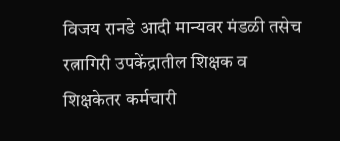विजय रानडे आदी मान्यवर मंडळी तसेच रत्नागिरी उपकेंद्रातील शिक्षक व शिक्षकेतर कर्मचारी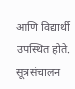आणि विद्यार्थी उपस्थित होते. सूत्रसंचालन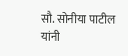सौ. सोनीया पाटील यांनी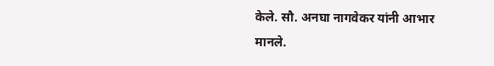केले. सौ. अनघा नागवेकर यांनी आभार मानले.